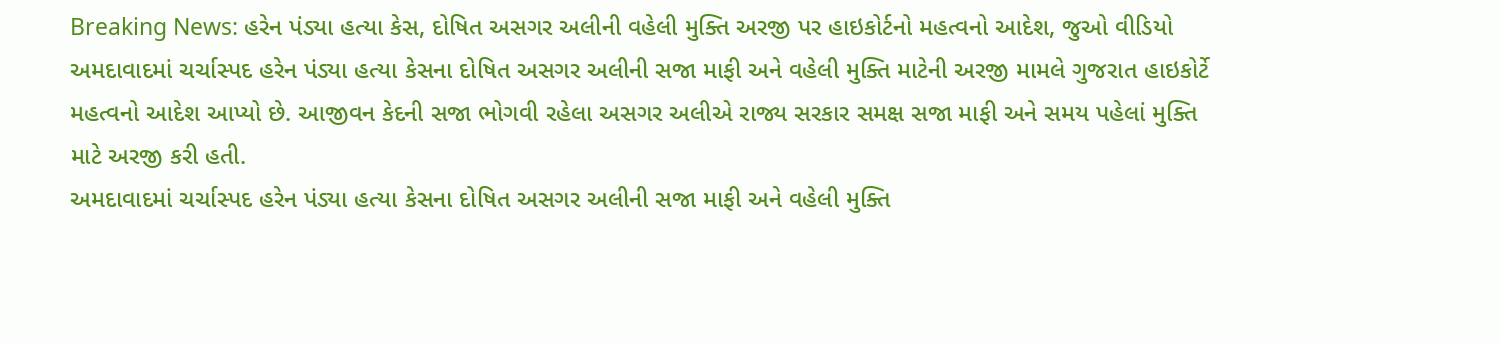Breaking News: હરેન પંડ્યા હત્યા કેસ, દોષિત અસગર અલીની વહેલી મુક્તિ અરજી પર હાઇકોર્ટનો મહત્વનો આદેશ, જુઓ વીડિયો
અમદાવાદમાં ચર્ચાસ્પદ હરેન પંડ્યા હત્યા કેસના દોષિત અસગર અલીની સજા માફી અને વહેલી મુક્તિ માટેની અરજી મામલે ગુજરાત હાઇકોર્ટે મહત્વનો આદેશ આપ્યો છે. આજીવન કેદની સજા ભોગવી રહેલા અસગર અલીએ રાજ્ય સરકાર સમક્ષ સજા માફી અને સમય પહેલાં મુક્તિ માટે અરજી કરી હતી.
અમદાવાદમાં ચર્ચાસ્પદ હરેન પંડ્યા હત્યા કેસના દોષિત અસગર અલીની સજા માફી અને વહેલી મુક્તિ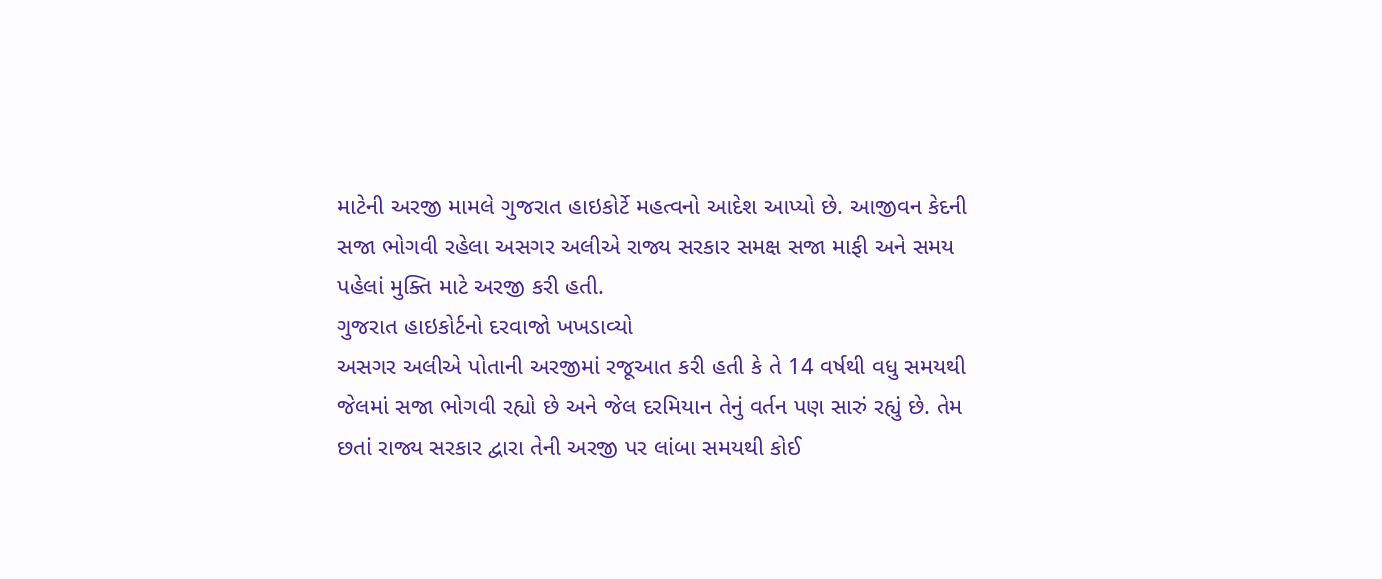માટેની અરજી મામલે ગુજરાત હાઇકોર્ટે મહત્વનો આદેશ આપ્યો છે. આજીવન કેદની સજા ભોગવી રહેલા અસગર અલીએ રાજ્ય સરકાર સમક્ષ સજા માફી અને સમય પહેલાં મુક્તિ માટે અરજી કરી હતી.
ગુજરાત હાઇકોર્ટનો દરવાજો ખખડાવ્યો
અસગર અલીએ પોતાની અરજીમાં રજૂઆત કરી હતી કે તે 14 વર્ષથી વધુ સમયથી જેલમાં સજા ભોગવી રહ્યો છે અને જેલ દરમિયાન તેનું વર્તન પણ સારું રહ્યું છે. તેમ છતાં રાજ્ય સરકાર દ્વારા તેની અરજી પર લાંબા સમયથી કોઈ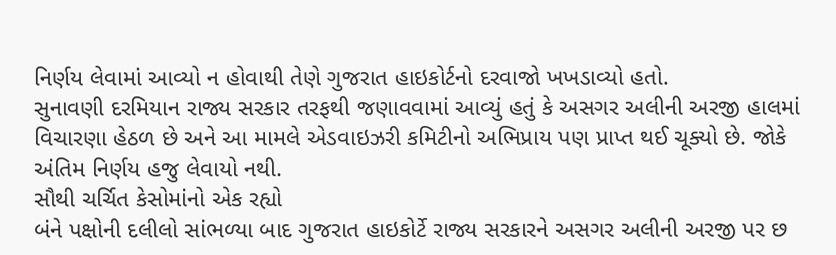નિર્ણય લેવામાં આવ્યો ન હોવાથી તેણે ગુજરાત હાઇકોર્ટનો દરવાજો ખખડાવ્યો હતો.
સુનાવણી દરમિયાન રાજ્ય સરકાર તરફથી જણાવવામાં આવ્યું હતું કે અસગર અલીની અરજી હાલમાં વિચારણા હેઠળ છે અને આ મામલે એડવાઇઝરી કમિટીનો અભિપ્રાય પણ પ્રાપ્ત થઈ ચૂક્યો છે. જોકે અંતિમ નિર્ણય હજુ લેવાયો નથી.
સૌથી ચર્ચિત કેસોમાંનો એક રહ્યો
બંને પક્ષોની દલીલો સાંભળ્યા બાદ ગુજરાત હાઇકોર્ટે રાજ્ય સરકારને અસગર અલીની અરજી પર છ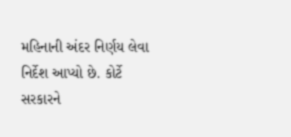મહિનાની અંદર નિર્ણય લેવા નિર્દેશ આપ્યો છે. કોર્ટે સરકારને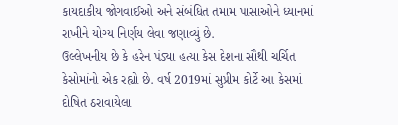કાયદાકીય જોગવાઈઓ અને સંબંધિત તમામ પાસાઓને ધ્યાનમાં રાખીને યોગ્ય નિર્ણય લેવા જણાવ્યું છે.
ઉલ્લેખનીય છે કે હરેન પંડ્યા હત્યા કેસ દેશના સૌથી ચર્ચિત કેસોમાંનો એક રહ્યો છે. વર્ષ 2019માં સુપ્રીમ કોર્ટે આ કેસમાં દોષિત ઠરાવાયેલા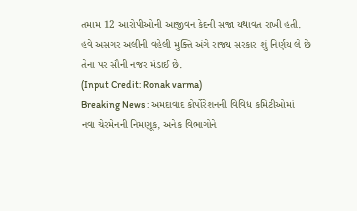તમામ 12 આરોપીઓની આજીવન કેદની સજા યથાવત રાખી હતી. હવે અસગર અલીની વહેલી મુક્તિ અંગે રાજ્ય સરકાર શું નિર્ણય લે છે તેના પર સૌની નજર મંડાઈ છે.
(Input Credit: Ronak varma)
Breaking News : અમદાવાદ કોર્પોરેશનની વિવિધ કમિટીઓમાં નવા ચેરમેનની નિમણૂક, અનેક વિભાગોને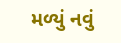મળ્યું નવું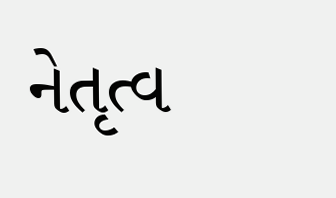નેતૃત્વ